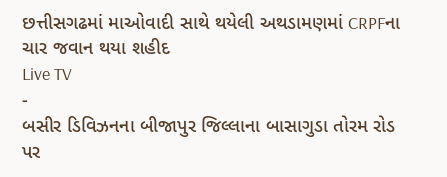છત્તીસગઢમાં માઓવાદી સાથે થયેલી અથડામણમાં CRPFના ચાર જવાન થયા શહીદ
Live TV
-
બસીર ડિવિઝનના બીજાપુર જિલ્લાના બાસાગુડા તોરમ રોડ પર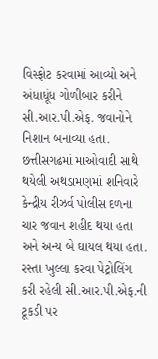વિસ્ફોટ કરવામાં આવ્યો અને અંધાધૂંધ ગોળીબાર કરીને સી.આર.પી.એફ. જવાનોને નિશાન બનાવ્યા હતા.
છત્તીસગઢમાં માઓવાદી સાથે થયેલી અથડામણમાં શનિવારે કેન્દ્રીય રીઝર્વ પોલીસ દળના ચાર જવાન શહીદ થયા હતા અને અન્ય બે ઘાયલ થયા હતા. રસ્તા ખુલ્લા કરવા પેટ્રોલિંગ કરી રહેલી સી.આર.પી.એફ.ની ટૂકડી પર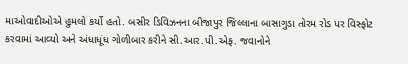માઓવાદીઓએ હુમલો કર્યો હતો. બસીર ડિવિઝનના બીજાપુર જિલ્લાના બાસાગુડા તોરમ રોડ પર વિસ્ફોટ કરવામાં આવ્યો અને અંધાધૂંધ ગોળીબાર કરીને સી.આર.પી.એફ. જવાનોને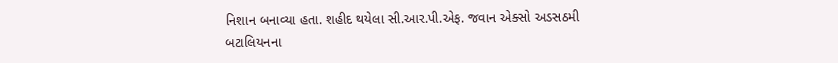નિશાન બનાવ્યા હતા. શહીદ થયેલા સી.આર.પી.એફ. જવાન એક્સો અડસઠમી બટાલિયનના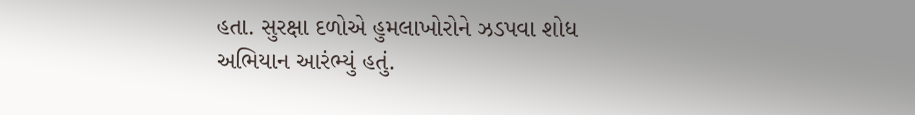હતા. સુરક્ષા દળોએ હુમલાખોરોને ઝડપવા શોધ અભિયાન આરંભ્યું હતું.